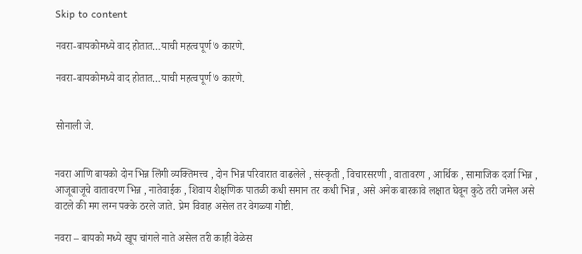Skip to content

नवरा-बायकोमध्ये वाद होतात…याची महत्वपूर्ण ७ कारणे.

नवरा-बायकोमध्ये वाद होतात…याची महत्वपूर्ण ७ कारणे.


सोनाली जे.


नवरा आणि बायको दोन भिन्न लिंगी व्यक्तिमत्त्व , दोन भिन्न परिवारात वाढलेले , संस्कृती , विचारसरणी , वातावरण , आर्थिक , सामाजिक दर्जा भिन्न , आजूबाजूचे वातावरण भिन्न , नातेवाईक , शिवाय शैक्षणिक पातळी कधी समान तर कधी भिन्न , असे अनेक बारकावे लक्षात घेवून कुठे तरी जमेल असे वाटले की मग लग्न पक्के ठरले जाते. प्रेम विवाह असेल तर वेगळ्या गोष्टी.

नवरा – बायको मध्ये खूप चांगले नाते असेल तरी काही वेळेस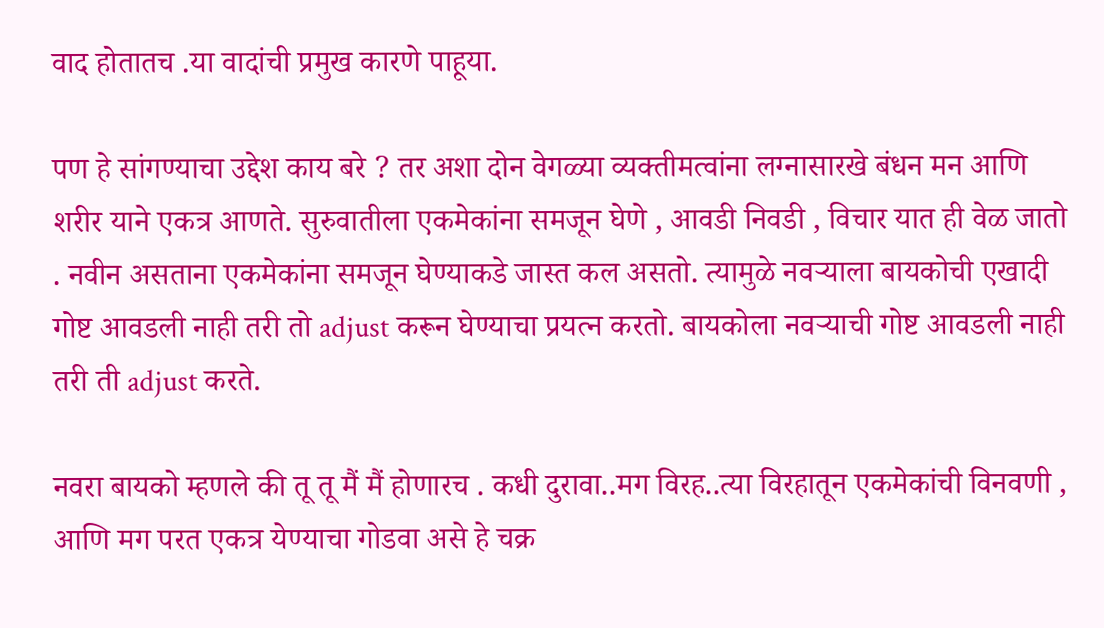वाद होतातच .या वादांची प्रमुख कारणे पाहूया.

पण हे सांगण्याचा उद्देश काय बरे ? तर अशा दोन वेगळ्या व्यक्तीमत्वांना लग्नासारखे बंधन मन आणि शरीर याने एकत्र आणते. सुरुवातीला एकमेकांना समजून घेणे , आवडी निवडी , विचार यात ही वेळ जातो . नवीन असताना एकमेकांना समजून घेण्याकडे जास्त कल असतो. त्यामुळे नवऱ्याला बायकोची एखादी गोष्ट आवडली नाही तरी तो adjust करून घेण्याचा प्रयत्न करतो. बायकोला नवऱ्याची गोष्ट आवडली नाही तरी ती adjust करते.

नवरा बायको म्हणले की तू तू मैं मैं होणारच . कधी दुरावा..मग विरह..त्या विरहातून एकमेकांची विनवणी , आणि मग परत एकत्र येण्याचा गोडवा असे हे चक्र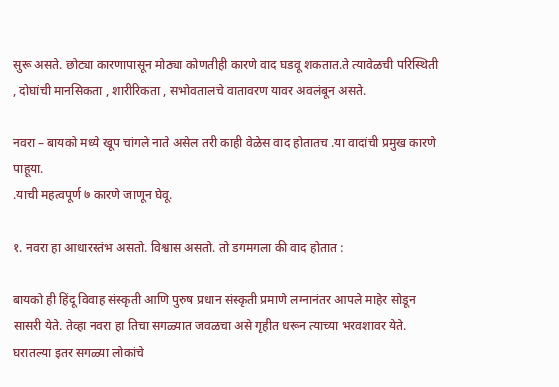सुरू असते. छोट्या कारणापासून मोठ्या कोणतीही कारणे वाद घडवू शकतात.ते त्यावेळची परिस्थिती , दोघांची मानसिकता , शारीरिकता , सभोवतालचे वातावरण यावर अवलंबून असते.

नवरा – बायको मध्ये खूप चांगले नाते असेल तरी काही वेळेस वाद होतातच .या वादांची प्रमुख कारणे पाहूया.
.याची महत्वपूर्ण ७ कारणे जाणून घेवू.

१. नवरा हा आधारस्तंभ असतो. विश्वास असतो. तो डगमगला की वाद होतात :

बायको ही हिंदू विवाह संस्कृती आणि पुरुष प्रधान संस्कृती प्रमाणे लग्नानंतर आपले माहेर सोडून सासरी येते. तेव्हा नवरा हा तिचा सगळ्यात जवळचा असे गृहीत धरून त्याच्या भरवशावर येते. घरातल्या इतर सगळ्या लोकांचे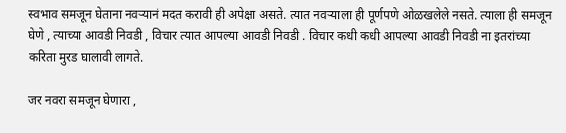स्वभाव समजून घेताना नवऱ्यानं मदत करावी ही अपेक्षा असते. त्यात नवऱ्याला ही पूर्णपणे ओळखलेले नसते. त्याला ही समजून घेणे , त्याच्या आवडी निवडी , विचार त्यात आपल्या आवडी निवडी . विचार कधी कधी आपल्या आवडी निवडी ना इतरांच्या करिता मुरड घालावी लागते.

जर नवरा समजून घेणारा ,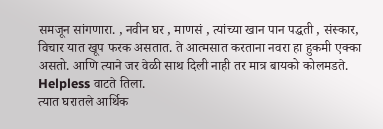समजून सांगणारा. , नवीन घर , माणसं , त्यांच्या खान पान पद्धती , संस्कार, विचार यात खूप फरक असतात. ते आत्मसात करताना नवरा हा हुकमी एक्का असतो. आणि त्याने जर वेळी साथ दिली नाही तर मात्र बायको कोलमडते. Helpless वाटते तिला.
त्यात घरातले आर्थिक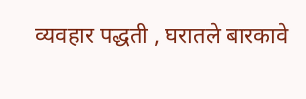व्यवहार पद्धती , घरातले बारकावे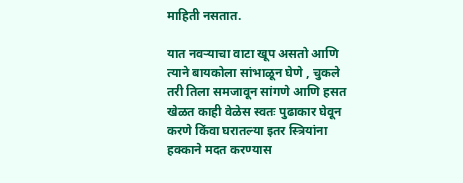माहिती नसतात.

यात नवऱ्याचा वाटा खूप असतो आणि त्याने बायकोला सांभाळून घेणे , चुकले तरी तिला समजावून सांगणे आणि हसत खेळत काही वेळेस स्वतः पुढाकार घेवून करणे किंवा घरातल्या इतर स्त्रियांना हक्काने मदत करण्यास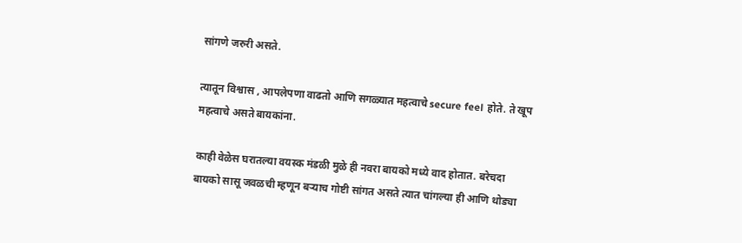सांगणे जरुरी असते.

त्यातून विश्वास , आपलेपणा वाढतो आणि सगळ्यात महत्वाचे secure feel होते. ते खूप महत्वाचे असते बायकांना.

काही वेळेस घरातल्या वयस्क मंडळी मुळे ही नवरा बायको मध्ये वाद होतात. बरेचदा बायको सासू जवळची म्हणून बऱ्याच गोष्टी सांगत असते त्यात चांगल्या ही आणि थोड्या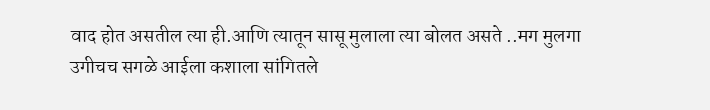वाद होत असतील त्या ही.आणि त्यातून सासू मुलाला त्या बोलत असते ..मग मुलगा उगीचच सगळे आईला कशाला सांगितले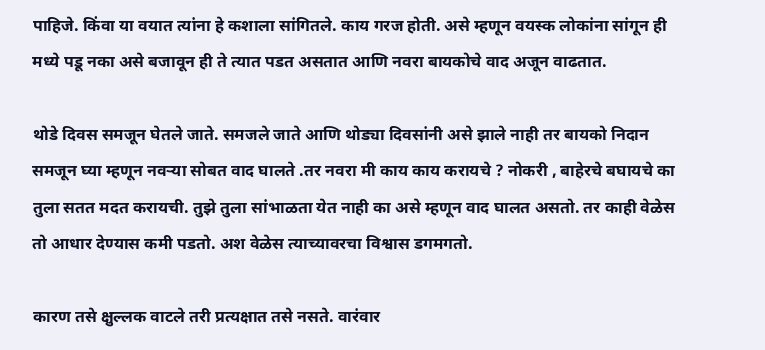पाहिजे. किंवा या वयात त्यांना हे कशाला सांगितले. काय गरज होती. असे म्हणून वयस्क लोकांना सांगून ही मध्ये पडू नका असे बजावून ही ते त्यात पडत असतात आणि नवरा बायकोचे वाद अजून वाढतात.

थोडे दिवस समजून घेतले जाते. समजले जाते आणि थोड्या दिवसांनी असे झाले नाही तर बायको निदान समजून घ्या म्हणून नवऱ्या सोबत वाद घालते .तर नवरा मी काय काय करायचे ? नोकरी , बाहेरचे बघायचे का तुला सतत मदत करायची. तुझे तुला सांभाळता येत नाही का असे म्हणून वाद घालत असतो. तर काही वेळेस तो आधार देण्यास कमी पडतो. अश वेळेस त्याच्यावरचा विश्वास डगमगतो.

कारण तसे क्षुल्लक वाटले तरी प्रत्यक्षात तसे नसते. वारंवार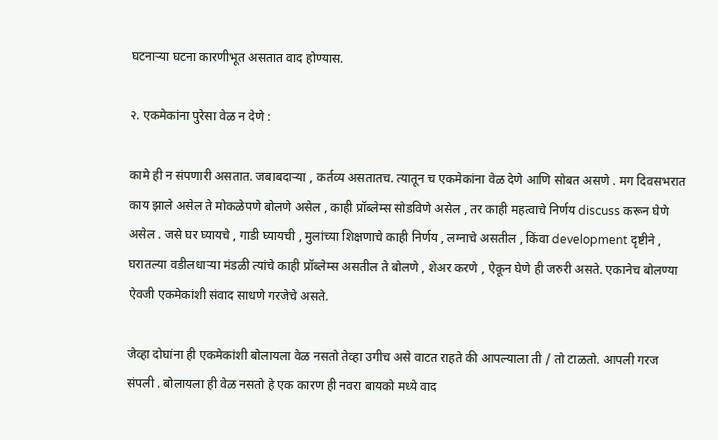घटनाऱ्या घटना कारणीभूत असतात वाद होण्यास.

२. एकमेकांना पुरेसा वेळ न देणे :

कामे ही न संपणारी असतात. जबाबदाऱ्या , कर्तव्य असतातच. त्यातून च एकमेकांना वेळ देणे आणि सोबत असणे . मग दिवसभरात काय झाले असेल ते मोकळेपणे बोलणे असेल , काही प्रॉब्लेम्स सोडविणे असेल , तर काही महत्वाचे निर्णय discuss करून घेणे असेल . जसे घर घ्यायचे , गाडी घ्यायची , मुलांच्या शिक्षणाचे काही निर्णय , लग्नाचे असतील , किंवा development दृष्टीने , घरातल्या वडीलधाऱ्या मंडळी त्यांचे काही प्रॉब्लेम्स असतील ते बोलणे , शेअर करणे , ऐकून घेणे ही जरुरी असते. एकानेच बोलण्या ऐवजी एकमेकांशी संवाद साधणे गरजेचे असते.

जेव्हा दोघांना ही एकमेकांशी बोलायला वेळ नसतो तेव्हा उगीच असे वाटत राहते की आपल्याला ती / तो टाळतो. आपली गरज संपली . बोलायला ही वेळ नसतो हे एक कारण ही नवरा बायको मध्ये वाद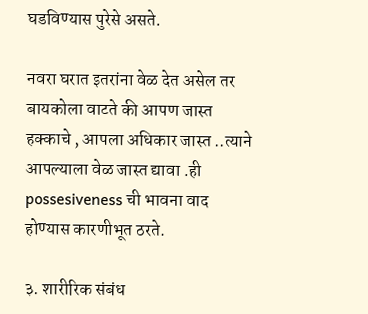घडविण्यास पुरेसे असते.

नवरा घरात इतरांना वेळ देत असेल तर बायकोला वाटते की आपण जास्त हक्काचे , आपला अधिकार जास्त ..त्याने आपल्याला वेळ जास्त द्यावा .ही possesiveness ची भावना वाद होण्यास कारणीभूत ठरते.

३. शारीरिक संबंध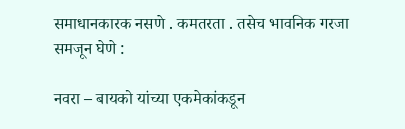समाधानकारक नसणे . कमतरता . तसेच भावनिक गरजा समजून घेणे :

नवरा – बायको यांच्या एकमेकांकडून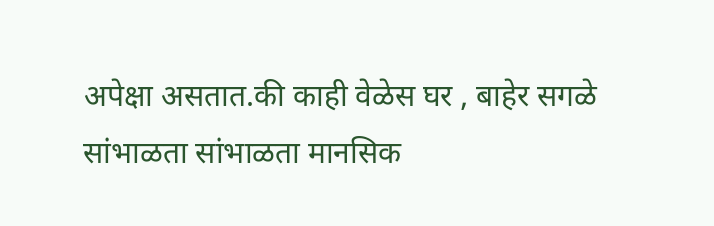अपेक्षा असतात.की काही वेळेस घर , बाहेर सगळे सांभाळता सांभाळता मानसिक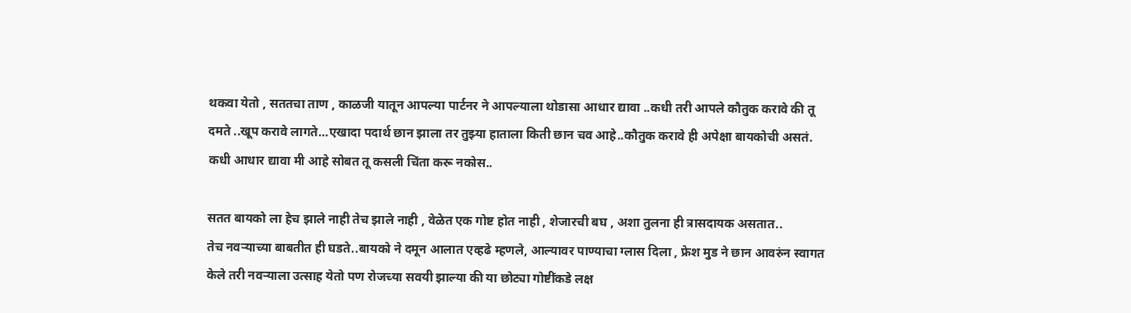थकवा येतो , सततचा ताण , काळजी यातून आपल्या पार्टनर ने आपल्याला थोडासा आधार द्यावा ..कधी तरी आपले कौतुक करावे की तू दमते ..खूप करावे लागते…एखादा पदार्थ छान झाला तर तुझ्या हाताला किती छान चव आहे..कौतुक करावे ही अपेक्षा बायकोची असतं. कधी आधार द्यावा मी आहे सोबत तू कसली चिंता करू नकोस..

सतत बायको ला हेच झाले नाही तेच झाले नाही , वेळेत एक गोष्ट होत नाही , शेजारची बघ , अशा तुलना ही त्रासदायक असतात..
तेच नवऱ्याच्या बाबतीत ही घडते..बायको ने दमून आलात एव्हढे म्हणले, आल्यावर पाण्याचा ग्लास दिला , फ्रेश मुड ने छान आवरुंन स्वागत केले तरी नवऱ्याला उत्साह येतो पण रोजच्या सवयी झाल्या की या छोट्या गोष्टींकडे लक्ष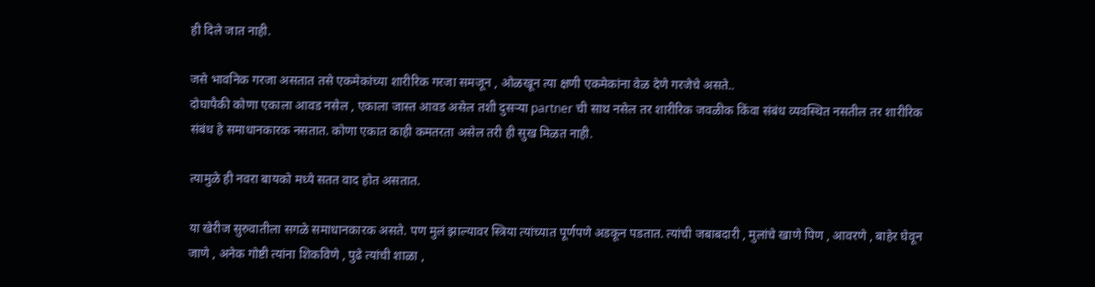ही दिले जात नाही.

जसे भावनिक गरजा असतात तसे एकमेकांच्या शारीरिक गरजा समजून , ओळखून त्या क्षणी एकमेकांना वेळ देणे गरजेचे असते..
दोघापैकी कोणा एकाला आवड नसेल , एकाला जास्त आवड असेल तशी दुसऱ्या partner ची साथ नसेल तर शारीरिक जवळीक किंवा संबंध व्यवस्थित नसतील तर शारीरिक संबंध हे समाधानकारक नसतात. कोणा एकात काही कमतरता असेल तरी ही सुख मिळत नाही.

त्यामुळे ही नवरा बायको मध्ये सतत वाद होत असतात.

या खेरीज सुरुवातीला सगळे समाधानकारक असते. पण मुलं झाल्यावर स्त्रिया त्यांच्यात पूर्णपणे अडकून पडतात. त्यांची जबाबदारी , मुलांचे खाणे पिण , आवरणे , बाहेर घेवून जाणे , अनेक गोष्टी त्यांना शिकविणे , पुढे त्यांची शाळा ,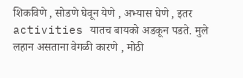शिकविणे , सोडणे घेवून येणे , अभ्यास घेणे , इतर activities यातच बायको अडकून पडते. मुले लहान असताना वेगळी कारणे , मोठी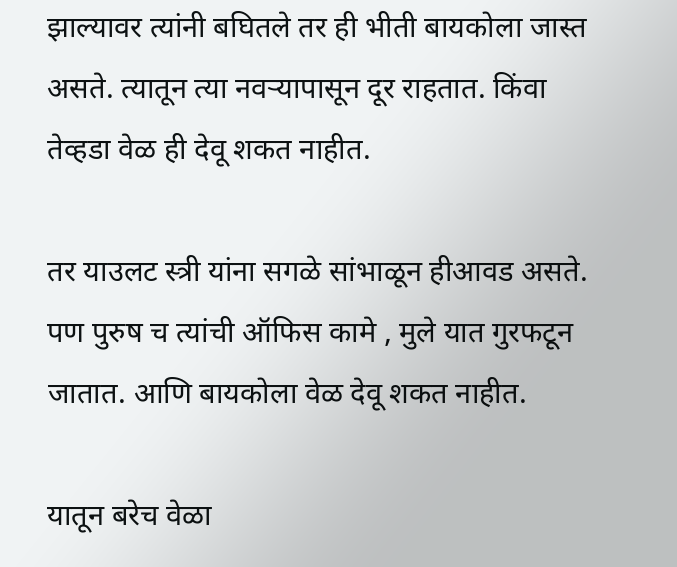झाल्यावर त्यांनी बघितले तर ही भीती बायकोला जास्त असते. त्यातून त्या नवऱ्यापासून दूर राहतात. किंवा तेव्हडा वेळ ही देवू शकत नाहीत.

तर याउलट स्त्री यांना सगळे सांभाळून हीआवड असते. पण पुरुष च त्यांची ऑफिस कामे , मुले यात गुरफटून जातात. आणि बायकोला वेळ देवू शकत नाहीत.

यातून बरेच वेळा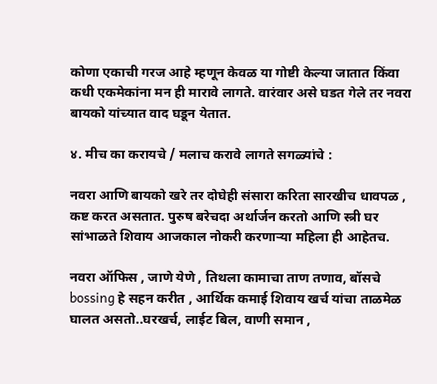कोणा एकाची गरज आहे म्हणून केवळ या गोष्टी केल्या जातात किंवा कधी एकमेकांना मन ही मारावे लागते. वारंवार असे घडत गेले तर नवरा बायको यांच्यात वाद घडून येतात.

४. मीच का करायचे / मलाच करावे लागते सगळ्यांचे :

नवरा आणि बायको खरे तर दोघेही संसारा करिता सारखीच धावपळ , कष्ट करत असतात. पुरुष बरेचदा अर्थार्जन करतो आणि स्त्री घर सांभाळते शिवाय आजकाल नोकरी करणाऱ्या महिला ही आहेतच.

नवरा ऑफिस , जाणे येणे , तिथला कामाचा ताण तणाव, बॉसचे bossing हे सहन करीत , आर्थिक कमाई शिवाय खर्च यांचा ताळमेळ घालत असतो..घरखर्च, लाईट बिल, वाणी समान ,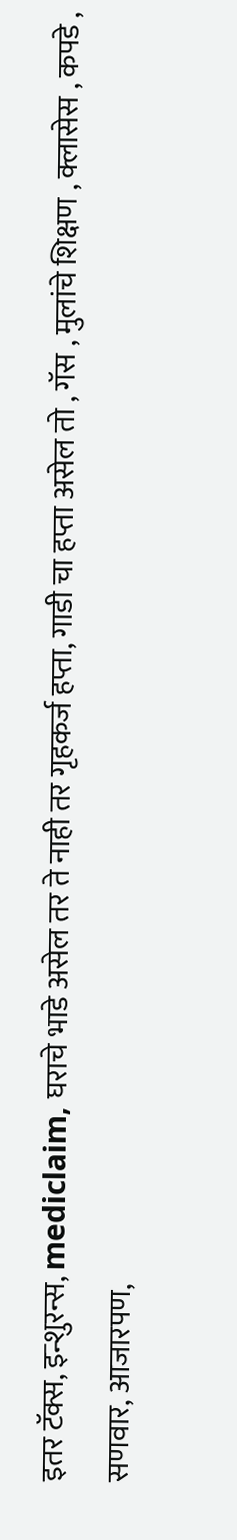इतर टॅक्स, इन्शुरन्स, mediclaim, घराचे भाडे असेल तर ते नाही तर गृहकर्ज हप्ता, गाडी चा हप्ता असेल तो , गॅस , मुलांचे शिक्षण , क्लासेस , कपडे , सणवार, आजारपण,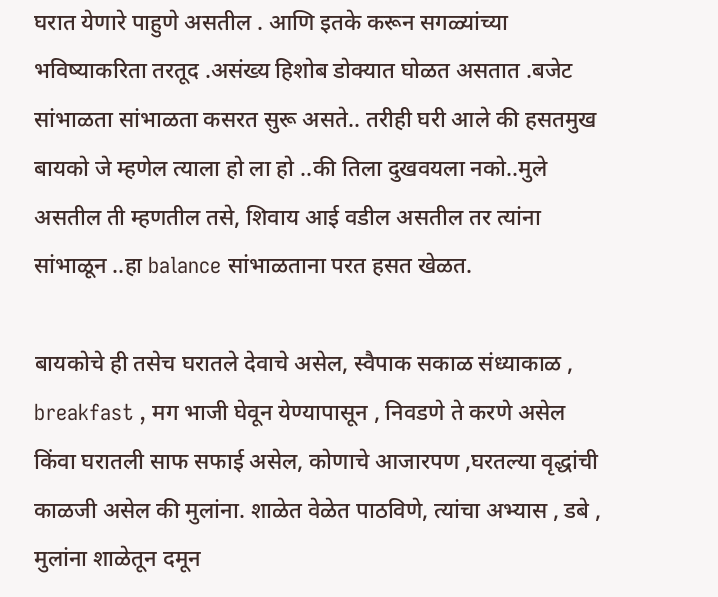घरात येणारे पाहुणे असतील . आणि इतके करून सगळ्यांच्या भविष्याकरिता तरतूद .असंख्य हिशोब डोक्यात घोळत असतात .बजेट सांभाळता सांभाळता कसरत सुरू असते.. तरीही घरी आले की हसतमुख बायको जे म्हणेल त्याला हो ला हो ..की तिला दुखवयला नको..मुले असतील ती म्हणतील तसे, शिवाय आई वडील असतील तर त्यांना सांभाळून ..हा balance सांभाळताना परत हसत खेळत.

बायकोचे ही तसेच घरातले देवाचे असेल, स्वैपाक सकाळ संध्याकाळ , breakfast , मग भाजी घेवून येण्यापासून , निवडणे ते करणे असेल किंवा घरातली साफ सफाई असेल, कोणाचे आजारपण ,घरतल्या वृद्धांची काळजी असेल की मुलांना. शाळेत वेळेत पाठविणे, त्यांचा अभ्यास , डबे , मुलांना शाळेतून दमून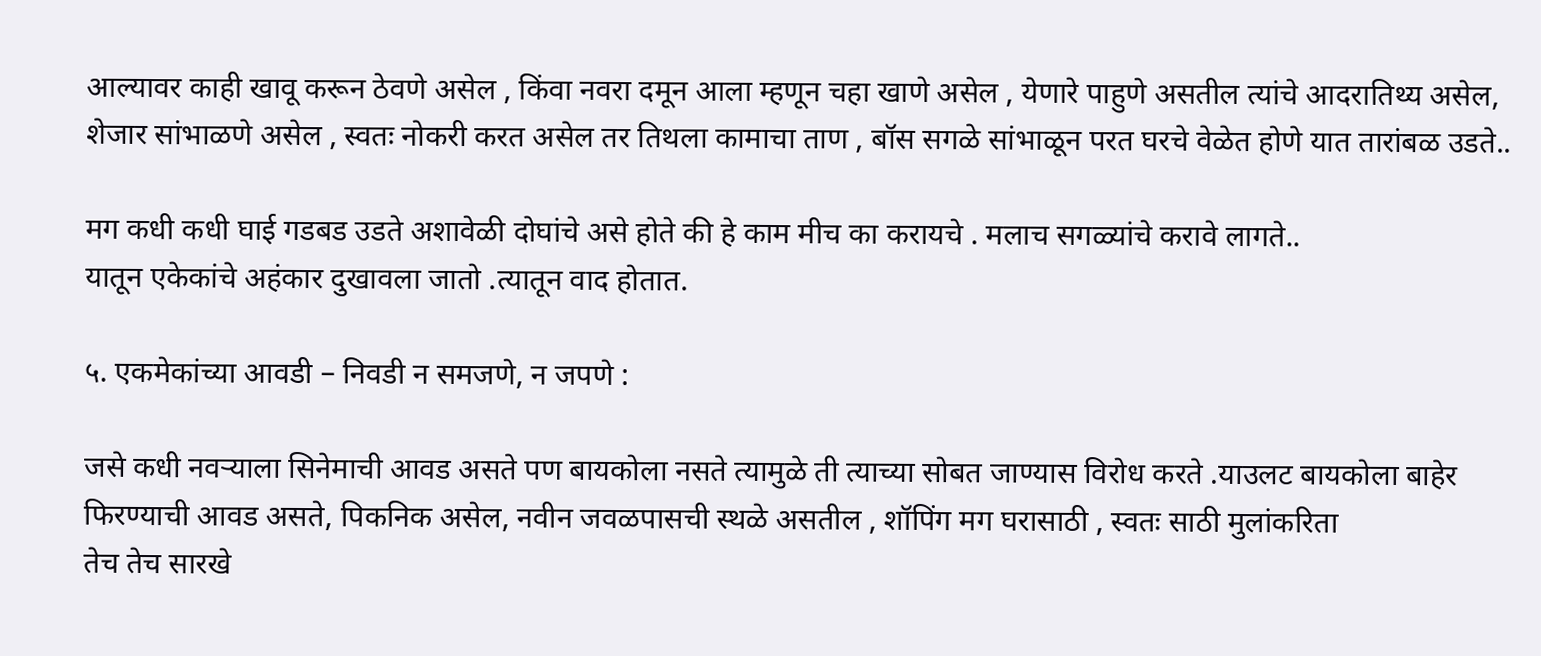आल्यावर काही खावू करून ठेवणे असेल , किंवा नवरा दमून आला म्हणून चहा खाणे असेल , येणारे पाहुणे असतील त्यांचे आदरातिथ्य असेल, शेजार सांभाळणे असेल , स्वतः नोकरी करत असेल तर तिथला कामाचा ताण , बॉस सगळे सांभाळून परत घरचे वेळेत होणे यात तारांबळ उडते..

मग कधी कधी घाई गडबड उडते अशावेळी दोघांचे असे होते की हे काम मीच का करायचे . मलाच सगळ्यांचे करावे लागते..
यातून एकेकांचे अहंकार दुखावला जातो .त्यातून वाद होतात.

५. एकमेकांच्या आवडी – निवडी न समजणे, न जपणे :

जसे कधी नवऱ्याला सिनेमाची आवड असते पण बायकोला नसते त्यामुळे ती त्याच्या सोबत जाण्यास विरोध करते .याउलट बायकोला बाहेर फिरण्याची आवड असते, पिकनिक असेल, नवीन जवळपासची स्थळे असतील , शॉपिंग मग घरासाठी , स्वतः साठी मुलांकरिता
तेच तेच सारखे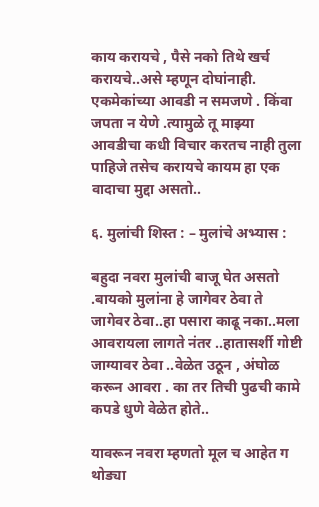काय करायचे , पैसे नको तिथे खर्च करायचे..असे म्हणून दोघांनाही. एकमेकांच्या आवडी न समजणे . किंवा जपता न येणे .त्यामुळे तू माझ्या आवडीचा कधी विचार करतच नाही तुला पाहिजे तसेच करायचे कायम हा एक वादाचा मुद्दा असतो..

६. मुलांची शिस्त : – मुलांचे अभ्यास :

बहुदा नवरा मुलांची बाजू घेत असतो .बायको मुलांना हे जागेवर ठेवा ते जागेवर ठेवा..हा पसारा काढू नका..मला आवरायला लागते नंतर ..हातासर्शी गोष्टी जाग्यावर ठेवा ..वेळेत उठून , अंघोळ करून आवरा . का तर तिची पुढची कामे कपडे धुणे वेळेत होते..

यावरून नवरा म्हणतो मूल च आहेत ग थोड्या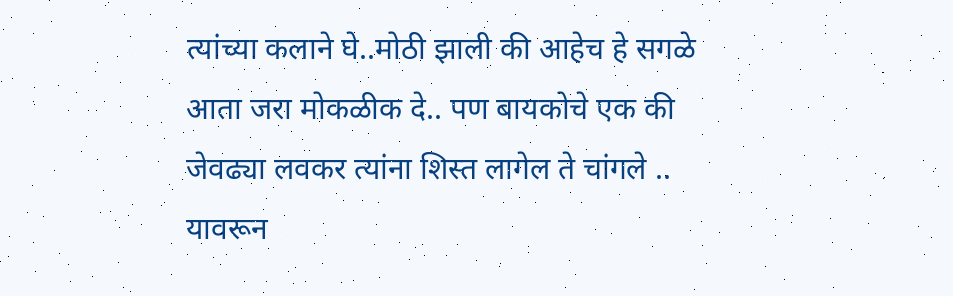त्यांच्या कलाने घे..मोठी झाली की आहेच हे सगळे आता जरा मोकळीक दे.. पण बायकोचे एक की जेवढ्या लवकर त्यांना शिस्त लागेल ते चांगले .. यावरून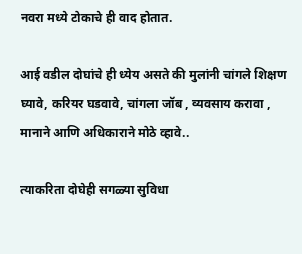नवरा मध्ये टोकाचे ही वाद होतात.

आई वडील दोघांचे ही ध्येय असते की मुलांनी चांगले शिक्षण घ्यावे, करियर घडवावे, चांगला जॉब , व्यवसाय करावा , मानाने आणि अधिकाराने मोठे व्हावे..

त्याकरिता दोघेही सगळ्या सुविधा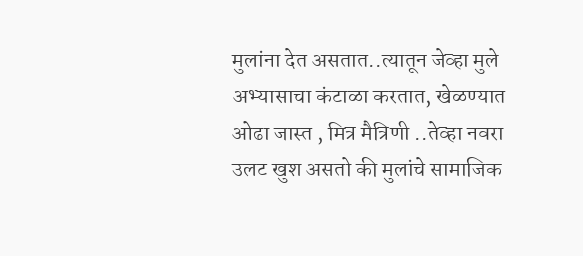मुलांना देत असतात..त्यातून जेव्हा मुले अभ्यासाचा कंटाळा करतात, खेळण्यात ओढा जास्त , मित्र मैत्रिणी ..तेव्हा नवरा उलट खुश असतो की मुलांचे सामाजिक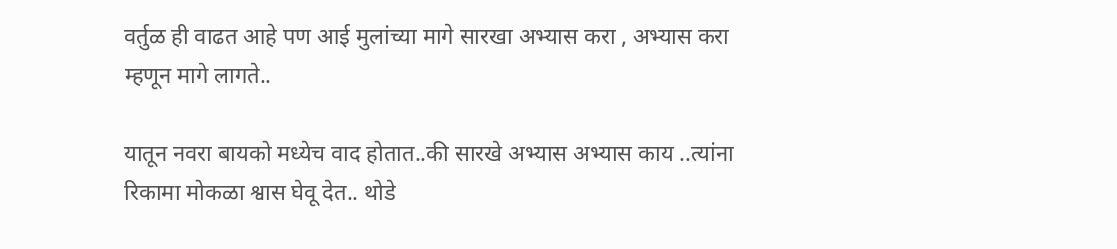वर्तुळ ही वाढत आहे पण आई मुलांच्या मागे सारखा अभ्यास करा , अभ्यास करा म्हणून मागे लागते..

यातून नवरा बायको मध्येच वाद होतात..की सारखे अभ्यास अभ्यास काय ..त्यांना रिकामा मोकळा श्वास घेवू देत.. थोडे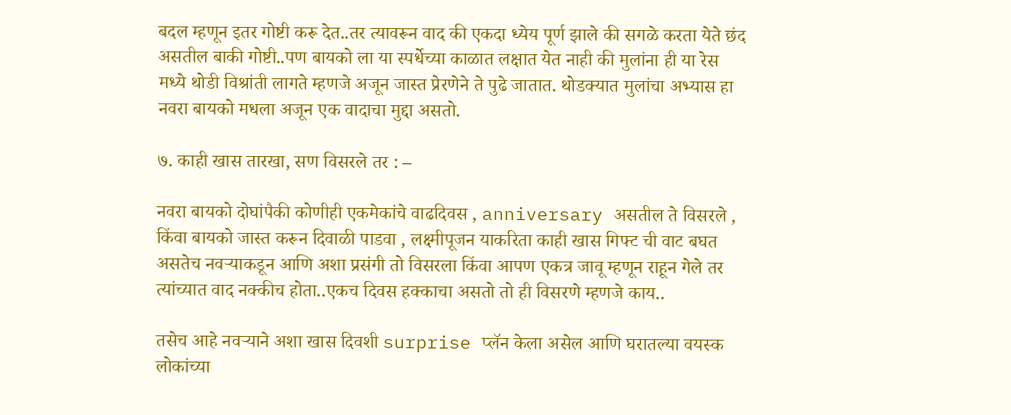बदल म्हणून इतर गोष्टी करू देत..तर त्यावरून वाद की एकदा ध्येय पूर्ण झाले की सगळे करता येते छंद असतील बाकी गोष्टी..पण बायको ला या स्पर्धेच्या काळात लक्षात येत नाही की मुलांना ही या रेस मध्ये थोडी विश्रांती लागते म्हणजे अजून जास्त प्रेरणेने ते पुढे जातात. थोडक्यात मुलांचा अभ्यास हा नवरा बायको मधला अजून एक वादाचा मुद्दा असतो.

७. काही खास तारखा, सण विसरले तर : –

नवरा बायको दोघांपैकी कोणीही एकमेकांचे वाढदिवस , anniversary असतील ते विसरले , किंवा बायको जास्त करून दिवाळी पाडवा , लक्ष्मीपूजन याकरिता काही खास गिफ्ट ची वाट बघत असतेच नवऱ्याकडून आणि अशा प्रसंगी तो विसरला किंवा आपण एकत्र जावू म्हणून राहून गेले तर त्यांच्यात वाद नक्कीच होता..एकच दिवस हक्काचा असतो तो ही विसरणे म्हणजे काय..

तसेच आहे नवऱ्याने अशा खास दिवशी surprise प्लॅन केला असेल आणि घरातल्या वयस्क लोकांच्या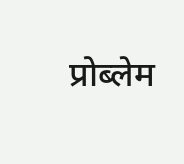प्रोब्लेम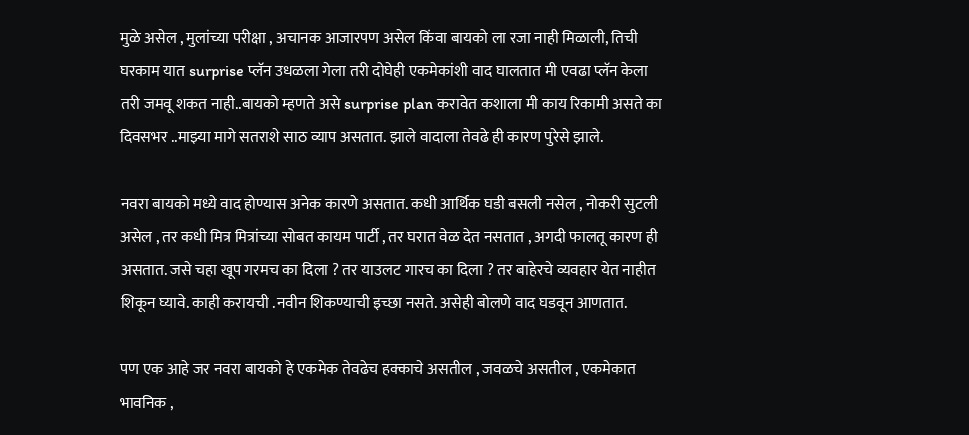मुळे असेल , मुलांच्या परीक्षा , अचानक आजारपण असेल किंवा बायको ला रजा नाही मिळाली, तिची घरकाम यात surprise प्लॅन उधळला गेला तरी दोघेही एकमेकांशी वाद घालतात मी एवढा प्लॅन केला तरी जमवू शकत नाही..बायको म्हणते असे surprise plan करावेत कशाला मी काय रिकामी असते का दिवसभर ..माझ्या मागे सतराशे साठ व्याप असतात. झाले वादाला तेवढे ही कारण पुरेसे झाले.

नवरा बायको मध्ये वाद होण्यास अनेक कारणे असतात. कधी आर्थिक घडी बसली नसेल , नोकरी सुटली असेल , तर कधी मित्र मित्रांच्या सोबत कायम पार्टी , तर घरात वेळ देत नसतात , अगदी फालतू कारण ही असतात. जसे चहा खूप गरमच का दिला ? तर याउलट गारच का दिला ? तर बाहेरचे व्यवहार येत नाहीत शिकून घ्यावे. काही करायची .नवीन शिकण्याची इच्छा नसते. असेही बोलणे वाद घडवून आणतात.

पण एक आहे जर नवरा बायको हे एकमेक तेवढेच हक्काचे असतील , जवळचे असतील , एकमेकात भावनिक ,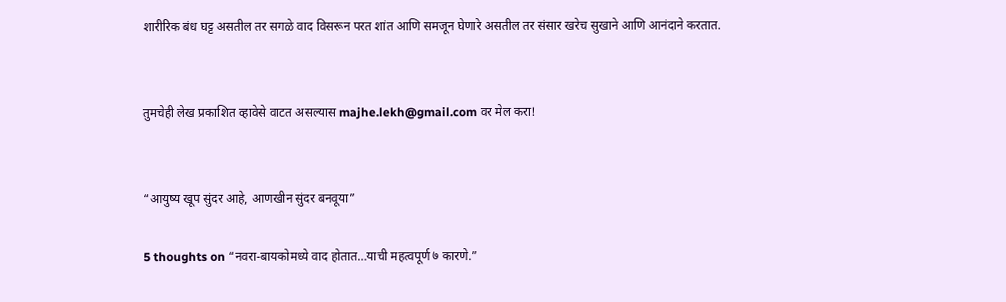शारीरिक बंध घट्ट असतील तर सगळे वाद विसरून परत शांत आणि समजून घेणारे असतील तर संसार खरेच सुखाने आणि आनंदाने करतात.


तुमचेही लेख प्रकाशित व्हावेसे वाटत असल्यास majhe.lekh@gmail.com वर मेल करा!


“आयुष्य खूप सुंदर आहे, आणखीन सुंदर बनवूया”

5 thoughts on “नवरा-बायकोमध्ये वाद होतात…याची महत्वपूर्ण ७ कारणे.”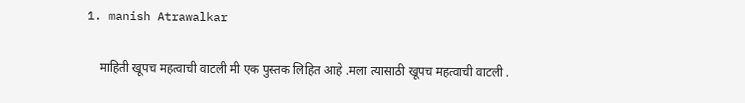1. manish Atrawalkar

    माहिती खूपच महत्वाची वाटली मी एक पुस्तक लिहित आहे .मला त्यासाठी खूपच महत्वाची वाटली .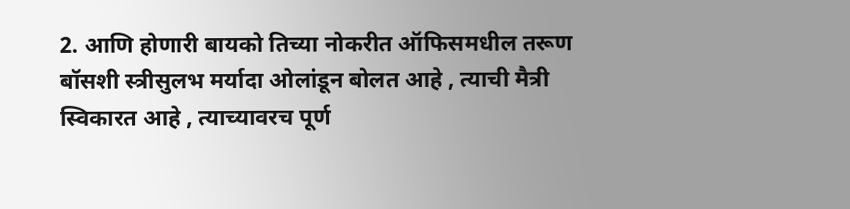2. आणि होणारी बायको तिच्या नोकरीत ऑफिसमधील तरूण बॉसशी स्त्रीसुलभ मर्यादा ओलांडून बोलत आहे , त्याची मैत्री स्विकारत आहे , त्याच्यावरच पूर्ण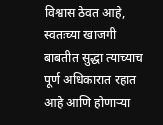विश्वास ठेवत आहे, स्वतःच्या खाजगी बाबतीत सुद्धा त्याच्याच पूर्ण अधिकारात रहात आहे आणि होणाऱ्या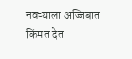नवऱ्याला अज्जिबात किंमत देत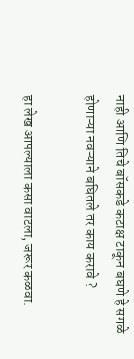नाही आणि तिचे बॉसकडे कटाक्ष टाकून बघणे हे सगळे होणाऱ्या नवऱ्याने बघितले तर काय करावे ?

हा लेख आपल्याला कसा वाटला, जरूर कळवा.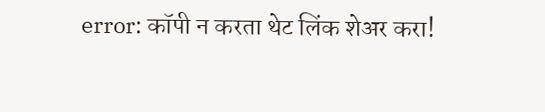error: कॉपी न करता थेट लिंक शेअर करा!